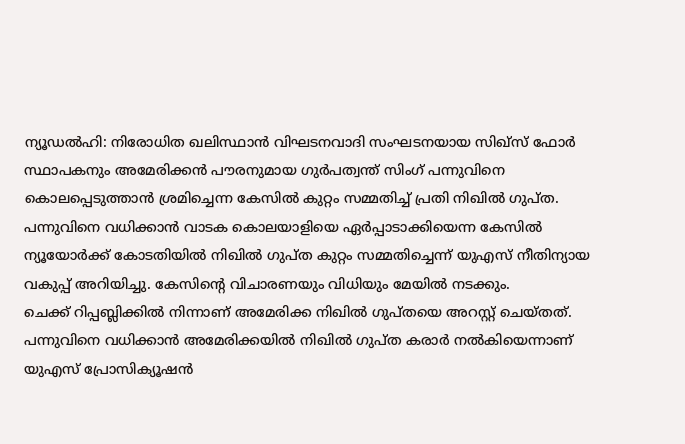ന്യൂഡൽഹി: നിരോധിത ഖലിസ്ഥാൻ വിഘടനവാദി സംഘടനയായ സിഖ്സ് ഫോർ സ്ഥാപകനും അമേരിക്കൻ പൗരനുമായ ഗുർപത്വന്ത് സിംഗ് പന്നുവിനെ കൊലപ്പെടുത്താൻ ശ്രമിച്ചെന്ന കേസിൽ കുറ്റം സമ്മതിച്ച് പ്രതി നിഖിൽ ഗുപ്ത.
പന്നുവിനെ വധിക്കാൻ വാടക കൊലയാളിയെ ഏർപ്പാടാക്കിയെന്ന കേസിൽ ന്യൂയോർക്ക് കോടതിയിൽ നിഖിൽ ഗുപ്ത കുറ്റം സമ്മതിച്ചെന്ന് യുഎസ് നീതിന്യായ വകുപ്പ് അറിയിച്ചു. കേസിന്റെ വിചാരണയും വിധിയും മേയിൽ നടക്കും.
ചെക്ക് റിപ്പബ്ലിക്കിൽ നിന്നാണ് അമേരിക്ക നിഖിൽ ഗുപ്തയെ അറസ്റ്റ് ചെയ്തത്. പന്നുവിനെ വധിക്കാൻ അമേരിക്കയിൽ നിഖിൽ ഗുപ്ത കരാർ നൽകിയെന്നാണ് യുഎസ് പ്രോസിക്യൂഷൻ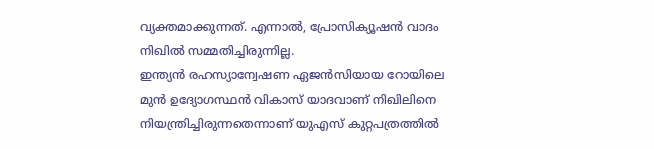വ്യക്തമാക്കുന്നത്. എന്നാൽ, പ്രോസിക്യൂഷൻ വാദം നിഖിൽ സമ്മതിച്ചിരുന്നില്ല.
ഇന്ത്യൻ രഹസ്യാന്വേഷണ ഏജൻസിയായ റോയിലെ മുൻ ഉദ്യോഗസ്ഥൻ വികാസ് യാദവാണ് നിഖിലിനെ നിയന്ത്രിച്ചിരുന്നതെന്നാണ് യുഎസ് കുറ്റപത്രത്തിൽ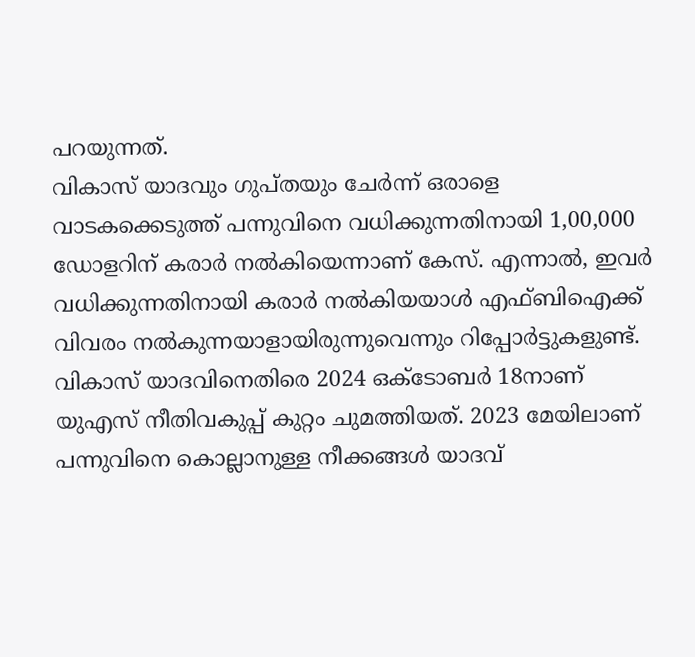പറയുന്നത്.
വികാസ് യാദവും ഗുപ്തയും ചേർന്ന് ഒരാളെ വാടകക്കെടുത്ത് പന്നുവിനെ വധിക്കുന്നതിനായി 1,00,000 ഡോളറിന് കരാർ നൽകിയെന്നാണ് കേസ്. എന്നാൽ, ഇവർ വധിക്കുന്നതിനായി കരാർ നൽകിയയാൾ എഫ്ബിഐക്ക് വിവരം നൽകുന്നയാളായിരുന്നുവെന്നും റിപ്പോർട്ടുകളുണ്ട്.
വികാസ് യാദവിനെതിരെ 2024 ഒക്ടോബർ 18നാണ് യുഎസ് നീതിവകുപ്പ് കുറ്റം ചുമത്തിയത്. 2023 മേയിലാണ് പന്നുവിനെ കൊല്ലാനുള്ള നീക്കങ്ങൾ യാദവ്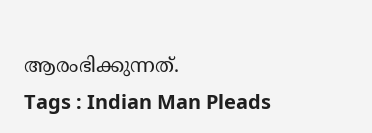ആരംഭിക്കുന്നത്.
Tags : Indian Man Pleads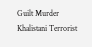Guilt Murder Khalistani Terrorist